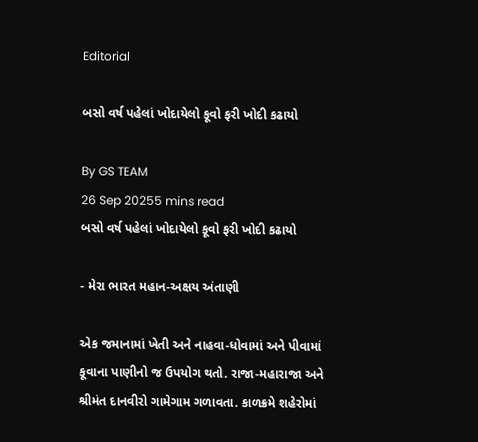Editorial

બસો વર્ષ પહેલાં ખોદાયેલો કૂવો ફરી ખોદી કઢાયો

By GS TEAM
26 Sep 20255 mins read
બસો વર્ષ પહેલાં ખોદાયેલો કૂવો ફરી ખોદી કઢાયો

- મેરા ભારત મહાન-અક્ષય અંતાણી

એક જમાનામાં ખેતી અને નાહવા-ધોવામાં અને પીવામાં કૂવાના પાણીનો જ ઉપયોગ થતો. રાજા-મહારાજા અને શ્રીમંત દાનવીરો ગામેગામ ગળાવતા. કાળક્રમે શહેરોમાં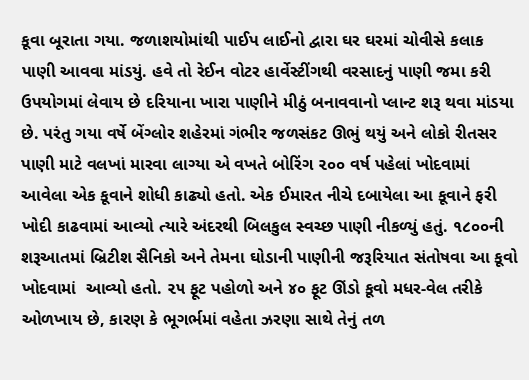કૂવા બૂરાતા ગયા. જળાશયોમાંથી પાઈપ લાઈનો દ્વારા ઘર ઘરમાં ચોવીસે કલાક પાણી આવવા માંડયું. હવે તો રેઈન વોટર હાર્વેસ્ટીંગથી વરસાદનું પાણી જમા કરી ઉપયોગમાં લેવાય છે દરિયાના ખારા પાણીને મીઠું બનાવવાનો પ્લાન્ટ શરૂ થવા માંડયા છે. પરંતુ ગયા વર્ષે બેંગ્લોર શહેરમાં ગંભીર જળસંકટ ઊભું થયું અને લોકો રીતસર પાણી માટે વલખાં મારવા લાગ્યા એ વખતે બોરિંગ ૨૦૦ વર્ષ પહેલાં ખોદવામાં આવેલા એક કૂવાને શોધી કાઢ્યો હતો. એક ઈમારત નીચે દબાયેલા આ કૂવાને ફરી ખોદી કાઢવામાં આવ્યો ત્યારે અંદરથી બિલકુલ સ્વચ્છ પાણી નીકળ્યું હતું. ૧૮૦૦ની શરૂઆતમાં બ્રિટીશ સૈનિકો અને તેમના ઘોડાની પાણીની જરૂરિયાત સંતોષવા આ કૂવો ખોદવામાં  આવ્યો હતો. ૨૫ ફૂટ પહોળો અને ૪૦ ફૂટ ઊંડો કૂવો મધર-વેલ તરીકે ઓળખાય છે, કારણ કે ભૂગર્ભમાં વહેતા ઝરણા સાથે તેનું તળ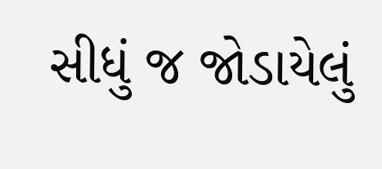સીધું જ જોડાયેલું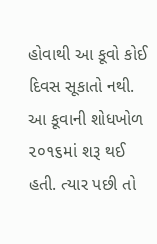હોવાથી આ કૂવો કોઈ દિવસ સૂકાતો નથી. આ કૂવાની શોધખોળ ૨૦૧૬માં શરૂ થઈ હતી. ત્યાર પછી તો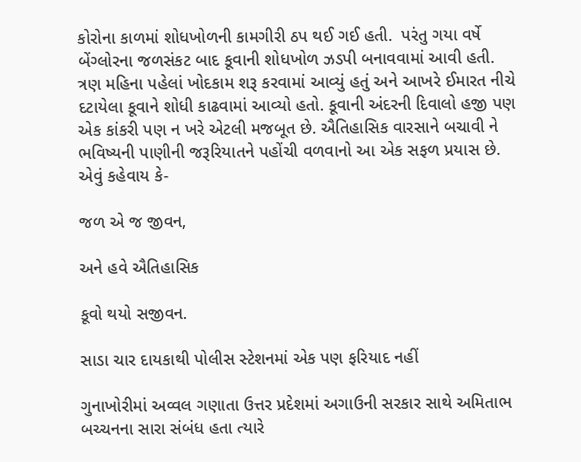કોરોના કાળમાં શોધખોળની કામગીરી ઠપ થઈ ગઈ હતી.  પરંતુ ગયા વર્ષે બેંગ્લોરના જળસંકટ બાદ કૂવાની શોધખોળ ઝડપી બનાવવામાં આવી હતી. ત્રણ મહિના પહેલાં ખોદકામ શરૂ કરવામાં આવ્યું હતું અને આખરે ઈમારત નીચે દટાયેલા કૂવાને શોધી કાઢવામાં આવ્યો હતો. કૂવાની અંદરની દિવાલો હજી પણ એક કાંકરી પણ ન ખરે એટલી મજબૂત છે. ઐતિહાસિક વારસાને બચાવી ને ભવિષ્યની પાણીની જરૂરિયાતને પહોંચી વળવાનો આ એક સફળ પ્રયાસ છે. એવું કહેવાય કે-

જળ એ જ જીવન,

અને હવે ઐતિહાસિક

કૂવો થયો સજીવન.

સાડા ચાર દાયકાથી પોલીસ સ્ટેશનમાં એક પણ ફરિયાદ નહીં

ગુનાખોરીમાં અવ્વલ ગણાતા ઉત્તર પ્રદેશમાં અગાઉની સરકાર સાથે અમિતાભ બચ્ચનના સારા સંબંધ હતા ત્યારે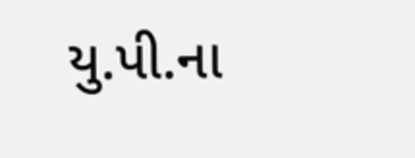યુ.પી.ના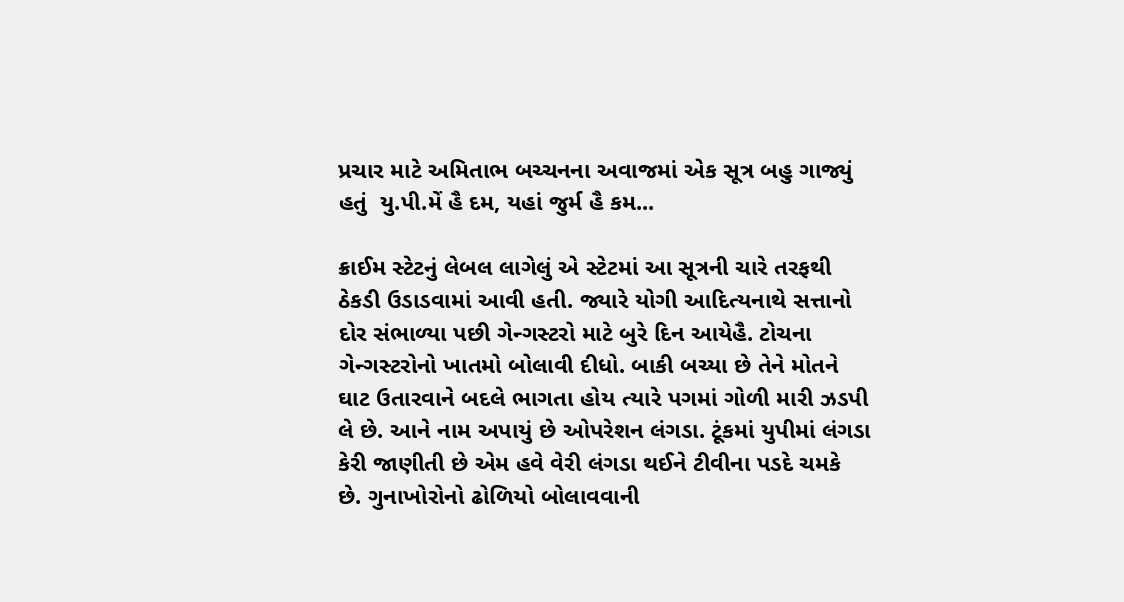પ્રચાર માટે અમિતાભ બચ્ચનના અવાજમાં એક સૂત્ર બહુ ગાજ્યું હતું  યુ.પી.મેં હૈ દમ, યહાં જુર્મ હૈ કમ...

ક્રાઈમ સ્ટેટનું લેબલ લાગેલું એ સ્ટેટમાં આ સૂત્રની ચારે તરફથી ઠેકડી ઉડાડવામાં આવી હતી. જ્યારે યોગી આદિત્યનાથે સત્તાનો દોર સંભાળ્યા પછી ગેન્ગસ્ટરો માટે બુરે દિન આયેહૈ. ટોચના ગેન્ગસ્ટરોનો ખાતમો બોલાવી દીધો. બાકી બચ્યા છે તેને મોતને ઘાટ ઉતારવાને બદલે ભાગતા હોય ત્યારે પગમાં ગોળી મારી ઝડપી લે છે. આને નામ અપાયું છે ઓપરેશન લંગડા. ટૂંકમાં યુપીમાં લંગડા કેરી જાણીતી છે એમ હવે વેરી લંગડા થઈને ટીવીના પડદે ચમકે છે. ગુનાખોરોનો ઢોળિયો બોલાવવાની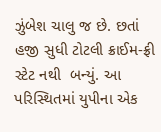ઝુંબેશ ચાલુ જ છે. છતાં હજી સુધી ટોટલી ક્રાઈમ-ફ્રી સ્ટેટ નથી  બન્યું. આ પરિસ્થિતમાં યુપીના એક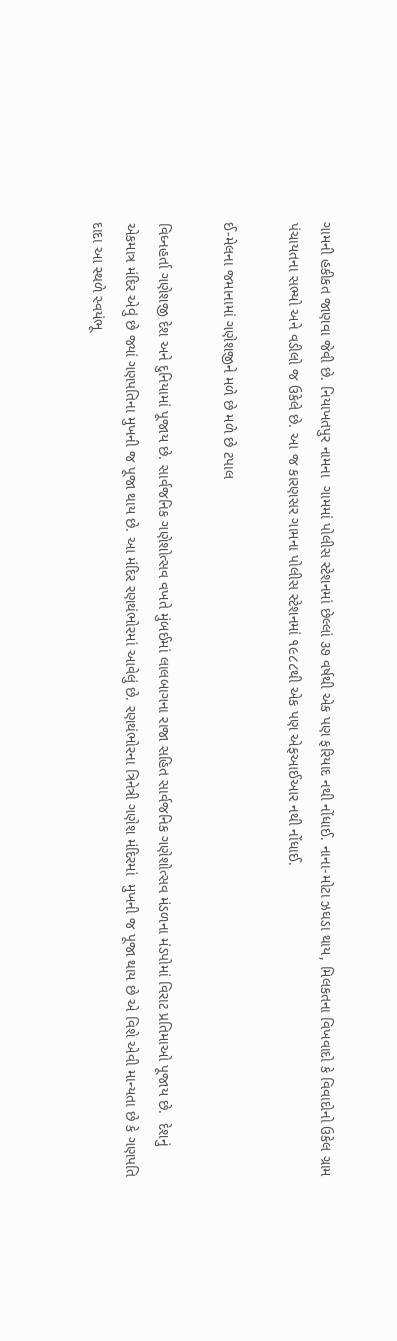ગામની હકીકત જાણવા જેવી છે. નિયાખતપુર નામના  ગામમાં પોલીસ સ્ટેશનમાં છેલ્લાં ૩૭ વર્ષથી એક પણ ફરિયાદ નથી નોંધાઈ. નાના-મોટા ઝઘડા થાય, મિલકતના વિખવાદો કે વિવાદોનો ઉકેલ ગ્રામ પંચાયતના સભ્યો અને વડીલો જ ઉકેલે છે. આ જ કારણસર ગામના પોલીસ સ્ટેશનમાં ૧૯૮૮થી એક પણ એફઆઈઆર નથી નોંધાઈ.

ઈ-મેલના જમાનામાં ગણેશજીને મળે છે મળે છે ટપાલ

વિધ્નહર્તા ગણેશજી દેશ અને દુનિયામાં પૂજાય છે. સાર્વજનિક ગણેશોત્સવ વખતે મુંબઈમાં લાલબાગના રાજા સહિત સાર્વજનિક ગણેશોત્સવ મંડળના મંડપોમાં વિરાટ પ્રતિમાઓ પૂજાય છે.  દેશનું એકમાત્ર મંદિર એવું છે જ્યાં ગણપતિના મુખની જ પૂજા થાય છે. આ મંદિર રણથંભોરમાં આવેલું છે. રણથંભોરના ત્રિનેત્રી ગણેશ મંદિરમાં  મુખની જ પૂજા થાય છે એ વિશે એવી માન્યતા છે કે ગણપતિ દાદા આ સ્થળે સ્વયંભૂ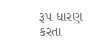રૂપ ધારણ કરતા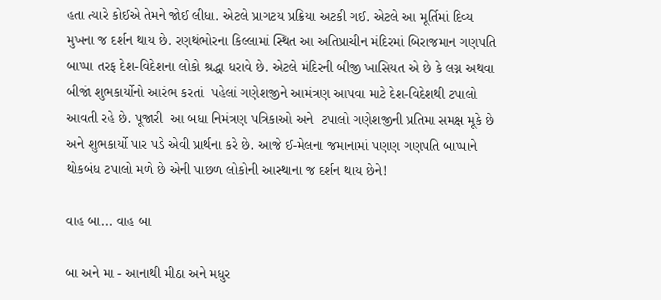હતા ત્યારે કોઈએ તેમને જોઈ લીધા. એટલે પ્રાગટય પ્રક્રિયા અટકી ગઈ. એટલે આ મૂર્તિમાં દિવ્ય મુખના જ દર્શન થાય છે. રણથંભોરના કિલ્લામાં સ્થિત આ અતિપ્રાચીન મંદિરમાં બિરાજમાન ગણપતિ બાપ્પા તરફ દેશ-વિદેશના લોકો શ્રદ્ધા ધરાવે છે. એટલે મંદિરની બીજી ખાસિયત એ છે કે લગ્ન અથવા બીજાં શુભકાર્યોનો આરંભ કરતાં  પહેલાં ગણેશજીને આમંત્રણ આપવા માટે દેશ-વિદેશથી ટપાલો આવતી રહે છે. પૂજારી  આ બધા નિમંત્રણ પત્રિકાઓ અને  ટપાલો ગણેશજીની પ્રતિમા સમક્ષ મૂકે છે અને શુભકાર્યો પાર પડે એવી પ્રાર્થના કરે છે. આજે ઈ-મેલના જમાનામાં પણણ ગણપતિ બાપ્પાને થોકબંધ ટપાલો મળે છે એની પાછળ લોકોની આસ્થાના જ દર્શન થાય છેને!

વાહ બા... વાહ બા

બા અને મા - આનાથી મીઠા અને મધુર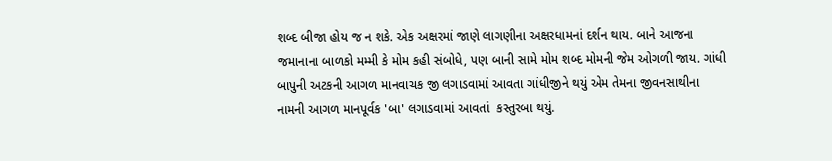શબ્દ બીજા હોય જ ન શકે. એક અક્ષરમાં જાણે લાગણીના અક્ષરધામનાં દર્શન થાય. બાને આજના જમાનાના બાળકો મમ્મી કે મોમ કહી સંબોધે, પણ બાની સામે મોમ શબ્દ મોમની જેમ ઓગળી જાય. ગાંધી બાપુની અટકની આગળ માનવાચક જી લગાડવામાં આવતા ગાંધીજીને થયું એમ તેમના જીવનસાથીના નામની આગળ માનપૂર્વક 'બા' લગાડવામાં આવતાં  કસ્તુરબા થયું.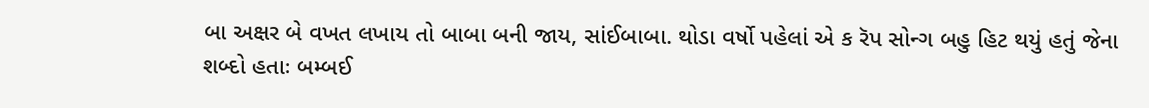બા અક્ષર બે વખત લખાય તો બાબા બની જાય, સાંઈબાબા. થોડા વર્ષો પહેલાં એ ક રૅપ સોન્ગ બહુ હિટ થયું હતું જેના શબ્દો હતાઃ બમ્બઈ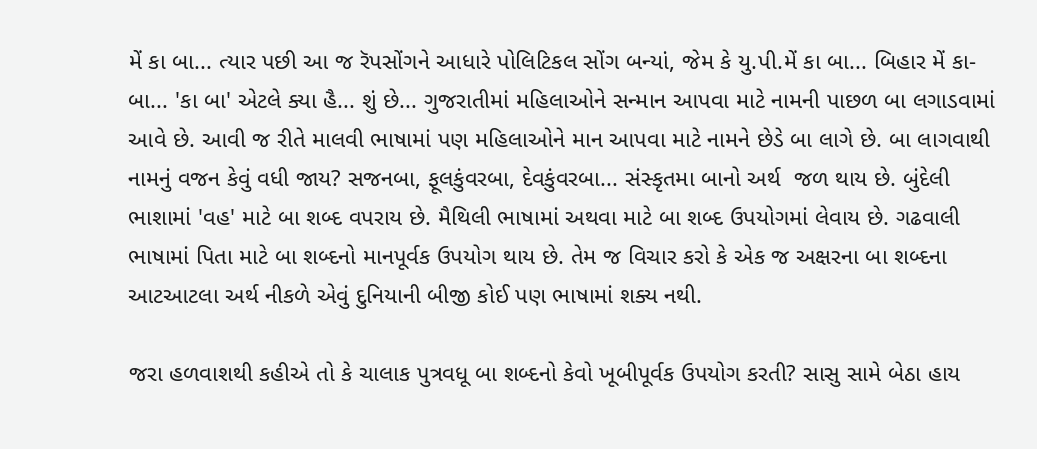મેં કા બા... ત્યાર પછી આ જ રૅપસોંગને આધારે પોલિટિકલ સોંગ બન્યાં, જેમ કે યુ.પી.મેં કા બા... બિહાર મેં કા-બા... 'કા બા' એટલે ક્યા હૈ... શું છે... ગુજરાતીમાં મહિલાઓને સન્માન આપવા માટે નામની પાછળ બા લગાડવામાં આવે છે. આવી જ રીતે માલવી ભાષામાં પણ મહિલાઓને માન આપવા માટે નામને છેડે બા લાગે છે. બા લાગવાથી નામનું વજન કેવું વધી જાય? સજનબા, ફૂલકુંવરબા, દેવકુંવરબા... સંસ્કૃતમા બાનો અર્થ  જળ થાય છે. બુંદેલી ભાશામાં 'વહ' માટે બા શબ્દ વપરાય છે. મૈથિલી ભાષામાં અથવા માટે બા શબ્દ ઉપયોગમાં લેવાય છે. ગઢવાલી ભાષામાં પિતા માટે બા શબ્દનો માનપૂર્વક ઉપયોગ થાય છે. તેમ જ વિચાર કરો કે એક જ અક્ષરના બા શબ્દના આટઆટલા અર્થ નીકળે એવું દુનિયાની બીજી કોઈ પણ ભાષામાં શક્ય નથી.

જરા હળવાશથી કહીએ તો કે ચાલાક પુત્રવધૂ બા શબ્દનો કેવો ખૂબીપૂર્વક ઉપયોગ કરતી? સાસુ સામે બેઠા હાય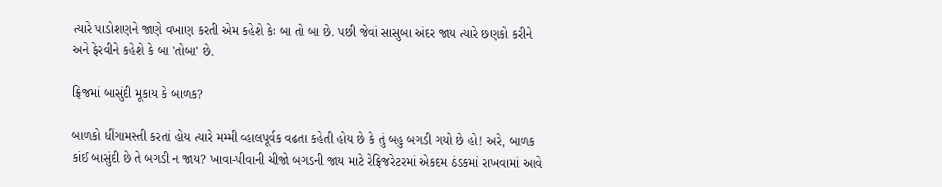ત્યારે પાડોશણને જાણે વખાણ કરતી એમ કહેશે કેઃ બા તો બા છે. પછી જેવાં સાસુબા અંદર જાય ત્યારે છણકો કરીને અને ફેરવીને કહેશે કે બા 'તોબા' છે.

ફ્રિજમાં બાસુંદી મૂકાય કે બાળક?

બાળકો ધીંગામસ્તી કરતાં હોય ત્યારે મમ્મી વ્હાલપૂર્વક વઢતા કહેતી હોય છે કે તું બહુ બગડી ગયો છે હો! અરે, બાળક કાંઈ બાસુંદી છે તે બગડી ન જાય? ખાવા-પીવાની ચીજો બગડની જાય માટે રેફ્રિજરેટરમાં એકદમ ઠંડકમાં રાખવામાં આવે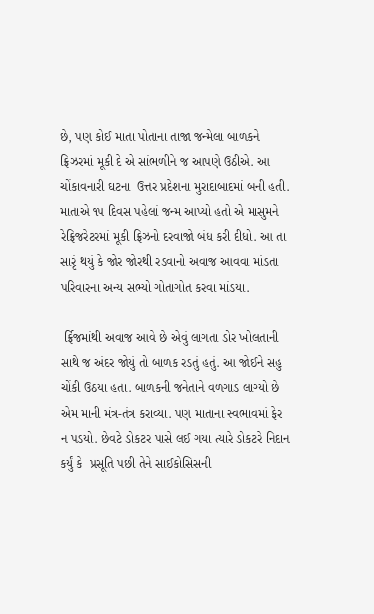છે, પણ કોઈ માતા પોતાના તાજા જન્મેલા બાળકને ફ્રિઝરમાં મૂકી દે એ સાંભળીને જ આપણે ઉઠીએ. આ ચોંકાવનારી ઘટના  ઉત્તર પ્રદેશના મુરાદાબાદમાં બની હતી.  માતાએ ૧૫ દિવસ પહેલાં જન્મ આપ્યો હતો એ માસુમને રેફ્રિજરેટરમાં મૂકી ફ્રિઝનો દરવાજો બંધ કરી દીધો. આ તા સારૃં થયું કે જોર જોરથી રડવાનો અવાજ આવવા માંડતા પરિવારના અન્ય સભ્યો ગોતાગોત કરવા માંડયા.

 ર્ફ્રિજમાંથી અવાજ આવે છે એવું લાગતા ડોર ખોલતાની સાથે જ અંદર જોયું તો બાળક રડતું હતું. આ જોઈને સહુ ચોંકી ઉઠયા હતા. બાળકની જનેતાને વળગાડ લાગ્યો છે એમ માની મંત્ર-તંત્ર કરાવ્યા. પણ માતાના સ્વભાવમાં ફેર ન પડયો. છેવટે ડોકટર પાસે લઈ ગયા ત્યારે ડોકટરે નિદાન કર્યું કે  પ્રસૂતિ પછી તેને સાઈકોસિસની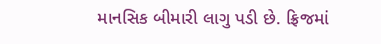માનસિક બીમારી લાગુ પડી છે. ફ્રિજમાં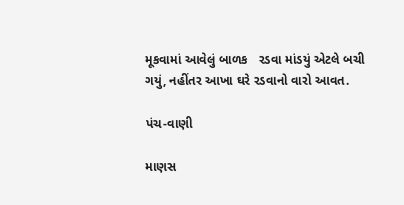મૂકવામાં આવેલું બાળક   રડવા માંડયું એટલે બચી ગયું, નહીંતર આખા ઘરે રડવાનો વારો આવત.

પંચ-વાણી

માણસ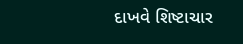દાખવે શિષ્ટાચાર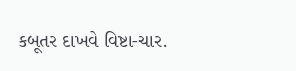કબૂતર દાખવે વિષ્ટા-ચાર.